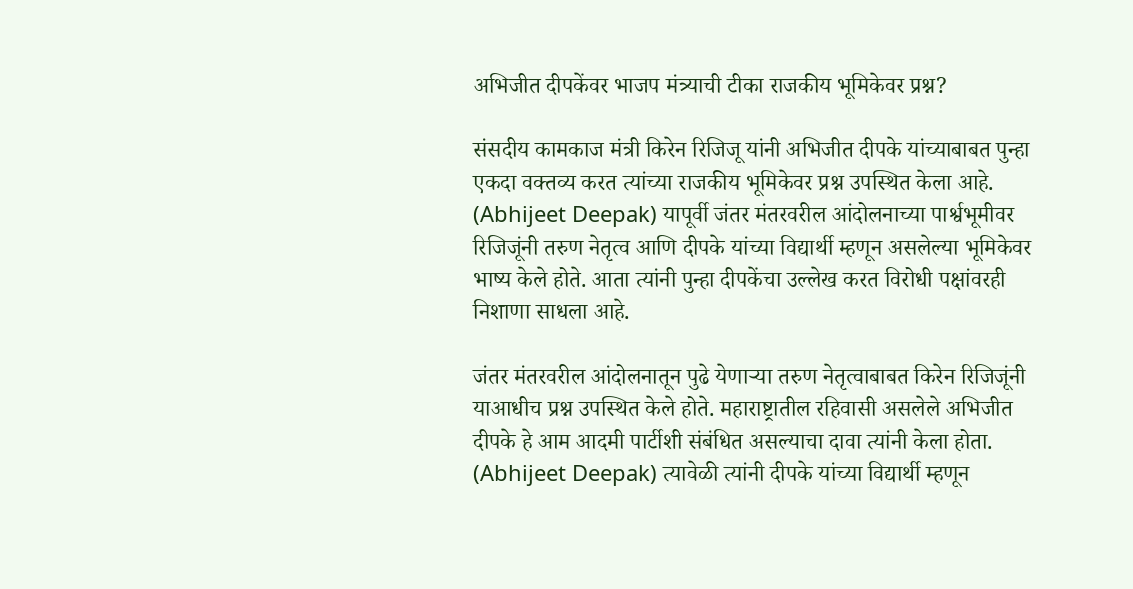अभिजीत दीपकेंवर भाजप मंत्र्याची टीका राजकीय भूमिकेवर प्रश्न?

संसदीय कामकाज मंत्री किरेन रिजिजू यांनी अभिजीत दीपके यांच्याबाबत पुन्हा एकदा वक्तव्य करत त्यांच्या राजकीय भूमिकेवर प्रश्न उपस्थित केला आहे. (Abhijeet Deepak) यापूर्वी जंतर मंतरवरील आंदोलनाच्या पार्श्वभूमीवर रिजिजूंनी तरुण नेतृत्व आणि दीपके यांच्या विद्यार्थी म्हणून असलेल्या भूमिकेवर भाष्य केले होते. आता त्यांनी पुन्हा दीपकेंचा उल्लेख करत विरोधी पक्षांवरही निशाणा साधला आहे.

जंतर मंतरवरील आंदोलनातून पुढे येणाऱ्या तरुण नेतृत्वाबाबत किरेन रिजिजूंनी याआधीच प्रश्न उपस्थित केले होते. महाराष्ट्रातील रहिवासी असलेले अभिजीत दीपके हे आम आदमी पार्टीशी संबंधित असल्याचा दावा त्यांनी केला होता. (Abhijeet Deepak) त्यावेळी त्यांनी दीपके यांच्या विद्यार्थी म्हणून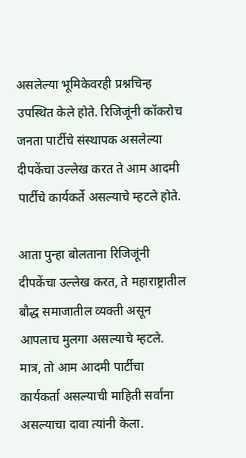असलेल्या भूमिकेवरही प्रश्नचिन्ह उपस्थित केले होते. रिजिजूंनी कॉकरोच जनता पार्टीचे संस्थापक असलेल्या दीपकेंचा उल्लेख करत ते आम आदमी पार्टीचे कार्यकर्ते असल्याचे म्हटले होते.

आता पुन्हा बोलताना रिजिजूंनी दीपकेंचा उल्लेख करत, ते महाराष्ट्रातील बौद्ध समाजातील व्यक्ती असून आपलाच मुलगा असल्याचे म्हटले. मात्र, तो आम आदमी पार्टीचा कार्यकर्ता असल्याची माहिती सर्वांना असल्याचा दावा त्यांनी केला.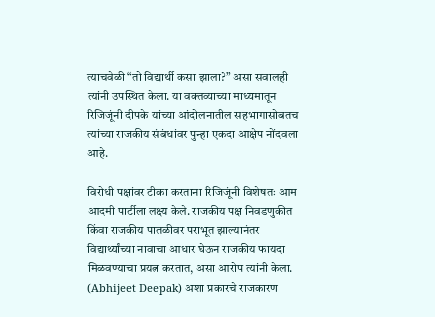त्याचवेळी “तो विद्यार्थी कसा झाला?” असा सवालही त्यांनी उपस्थित केला. या वक्तव्याच्या माध्यमातून रिजिजूंनी दीपके यांच्या आंदोलनातील सहभागासोबतच त्यांच्या राजकीय संबंधांवर पुन्हा एकदा आक्षेप नोंदवला आहे.

विरोधी पक्षांवर टीका करताना रिजिजूंनी विशेषतः आम आदमी पार्टीला लक्ष्य केले. राजकीय पक्ष निवडणुकीत किंवा राजकीय पातळीवर पराभूत झाल्यानंतर विद्यार्थ्यांच्या नावाचा आधार घेऊन राजकीय फायदा मिळवण्याचा प्रयत्न करतात, असा आरोप त्यांनी केला. (Abhijeet Deepak) अशा प्रकारचे राजकारण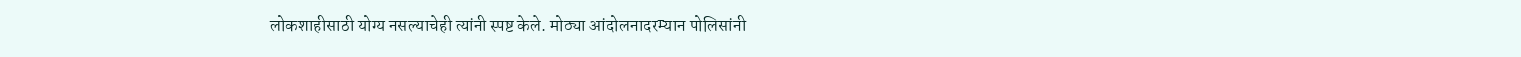लोकशाहीसाठी योग्य नसल्याचेही त्यांनी स्पष्ट केले. मोठ्या आंदोलनादरम्यान पोलिसांनी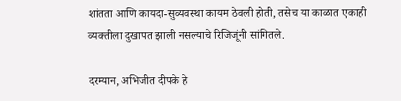शांतता आणि कायदा-सुव्यवस्था कायम ठेवली होती, तसेच या काळात एकाही व्यक्तीला दुखापत झाली नसल्याचे रिजिजूंनी सांगितले.

दरम्यान, अभिजीत दीपके हे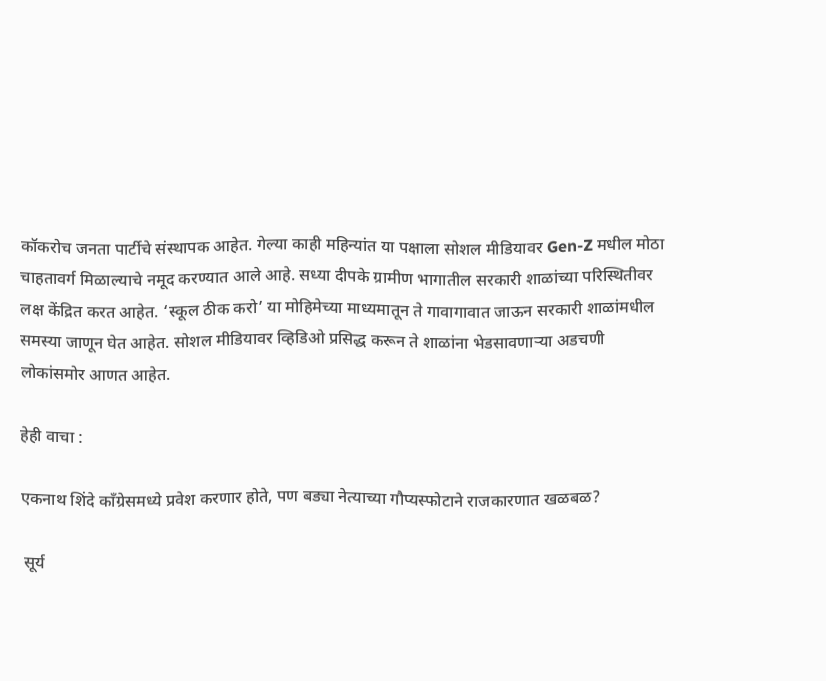कॉकरोच जनता पार्टीचे संस्थापक आहेत. गेल्या काही महिन्यांत या पक्षाला सोशल मीडियावर Gen-Z मधील मोठा चाहतावर्ग मिळाल्याचे नमूद करण्यात आले आहे. सध्या दीपके ग्रामीण भागातील सरकारी शाळांच्या परिस्थितीवर लक्ष केंद्रित करत आहेत. ‘स्कूल ठीक करो’ या मोहिमेच्या माध्यमातून ते गावागावात जाऊन सरकारी शाळांमधील समस्या जाणून घेत आहेत. सोशल मीडियावर व्हिडिओ प्रसिद्ध करून ते शाळांना भेडसावणाऱ्या अडचणी लोकांसमोर आणत आहेत.

हेही वाचा :

एकनाथ शिंदे काँग्रेसमध्ये प्रवेश करणार होते, पण बड्या नेत्याच्या गौप्यस्फोटाने राजकारणात खळबळ?

 सूर्य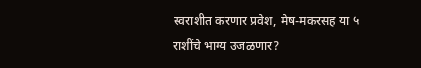स्वराशीत करणार प्रवेश, मेष-मकरसह या ५ राशींचे भाग्य उजळणार?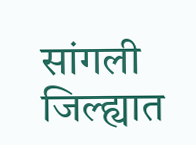सांगली जिल्ह्यात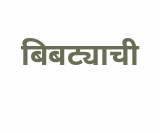बिबट्याची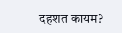दहशत कायम?